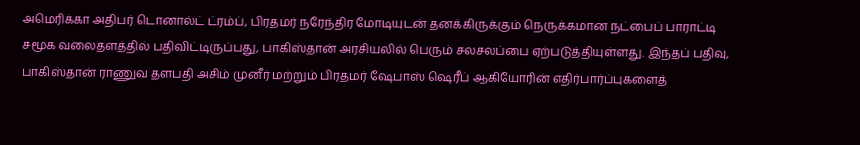அமெரிக்கா அதிபர் டொனால்ட் ட்ரம்ப், பிரதமர் நரேந்திர மோடியுடன் தனக்கிருக்கும் நெருக்கமான நட்பைப் பாராட்டி சமூக வலைதளத்தில் பதிவிட்டிருப்பது, பாகிஸ்தான் அரசியலில் பெரும் சலசலப்பை ஏற்படுத்தியுள்ளது. இந்தப் பதிவு, பாகிஸ்தான் ராணுவ தளபதி அசிம் முனீர் மற்றும் பிரதமர் ஷேபாஸ் ஷெரீப் ஆகியோரின் எதிர்பார்ப்புகளைத்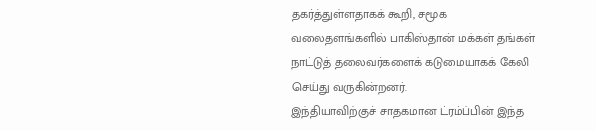தகர்த்துள்ளதாகக் கூறி, சமூக வலைதளங்களில் பாகிஸ்தான் மக்கள் தங்கள் நாட்டுத் தலைவர்களைக் கடுமையாகக் கேலி செய்து வருகின்றனர்.
இந்தியாவிற்குச் சாதகமான ட்ரம்ப்பின் இந்த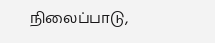நிலைப்பாடு,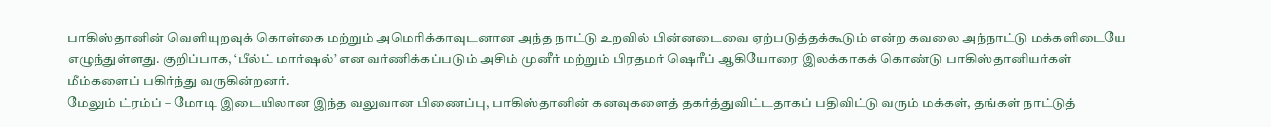பாகிஸ்தானின் வெளியுறவுக் கொள்கை மற்றும் அமெரிக்காவுடனான அந்த நாட்டு உறவில் பின்னடைவை ஏற்படுத்தக்கூடும் என்ற கவலை அந்நாட்டு மக்களிடையே எழுந்துள்ளது. குறிப்பாக, ‘பீல்ட் மார்ஷல்’ என வர்ணிக்கப்படும் அசிம் முனீர் மற்றும் பிரதமர் ஷெரீப் ஆகியோரை இலக்காகக் கொண்டு பாகிஸ்தானியர்கள் மீம்களைப் பகிர்ந்து வருகின்றனர்.
மேலும் ட்ரம்ப் – மோடி இடையிலான இந்த வலுவான பிணைப்பு, பாகிஸ்தானின் கனவுகளைத் தகர்த்துவிட்டதாகப் பதிவிட்டு வரும் மக்கள், தங்கள் நாட்டுத்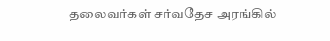தலைவர்கள் சர்வதேச அரங்கில்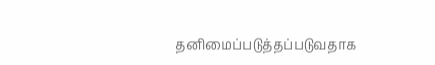தனிமைப்படுத்தப்படுவதாக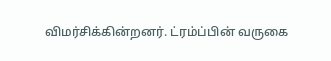விமர்சிக்கின்றனர். ட்ரம்ப்பின் வருகை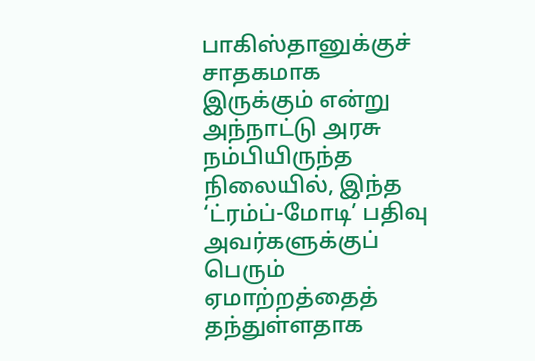பாகிஸ்தானுக்குச் சாதகமாக இருக்கும் என்று அந்நாட்டு அரசு நம்பியிருந்த நிலையில், இந்த ‘ட்ரம்ப்-மோடி’ பதிவு அவர்களுக்குப் பெரும் ஏமாற்றத்தைத் தந்துள்ளதாக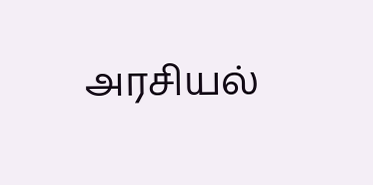அரசியல்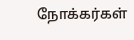நோக்கர்கள்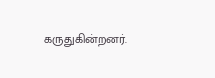கருதுகின்றனர்.